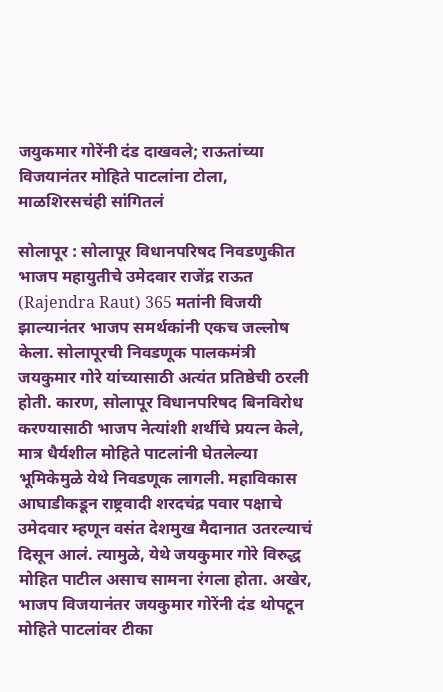जयुकमार गोरेंनी दंड दाखवले; राऊतांच्या विजयानंतर मोहिते पाटलांना टोला, माळशिरसचंही सांगितलं

सोलापूर : सोलापूर विधानपरिषद निवडणुकीत भाजप महायुतीचे उमेदवार राजेंद्र राऊत (Rajendra Raut) 365 मतांनी विजयी झाल्यानंतर भाजप समर्थकांनी एकच जल्लोष केला. सोलापूरची निवडणूक पालकमंत्री जयकुमार गोरे यांच्यासाठी अत्यंत प्रतिष्ठेची ठरली होती. कारण, सोलापूर विधानपरिषद बिनविरोध करण्यासाठी भाजप नेत्यांशी शर्थीचे प्रयत्न केले, मात्र धैर्यशील मोहिते पाटलांनी घेतलेल्या भूमिकेमुळे येथे निवडणूक लागली. महाविकास आघाडीकडून राष्ट्रवादी शरदचंद्र पवार पक्षाचे उमेदवार म्हणून वसंत देशमुख मैदानात उतरल्याचं दिसून आलं. त्यामुळे, येथे जयकुमार गोरे विरुद्ध मोहित पाटील असाच सामना रंगला होता. अखेर, भाजप विजयानंतर जयकुमार गोरेंनी दंड थोपटून मोहिते पाटलांवर टीका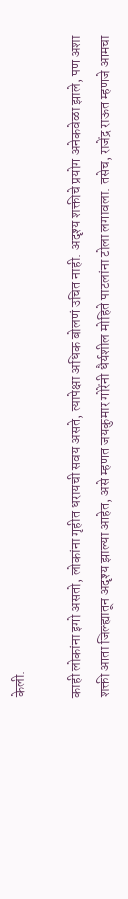केली.

काही लोकांना इगो असतो, लोकांना गृहीत धरायची सवय असते, त्यापेक्षा अधिक बोलणं उचित नाही. अदृश्य शक्तीचे प्रयोग अनेकवेळा झाले, पण अशा शक्ती आता जिल्ह्यातून अदृश्य झाल्या आहेत, असे म्हणत जयकुमार गोरेंनी धैर्यशील मोहिते पाटलांना टोला लगावला. तसेच, राजेंद्र राऊत म्हणजे आमचा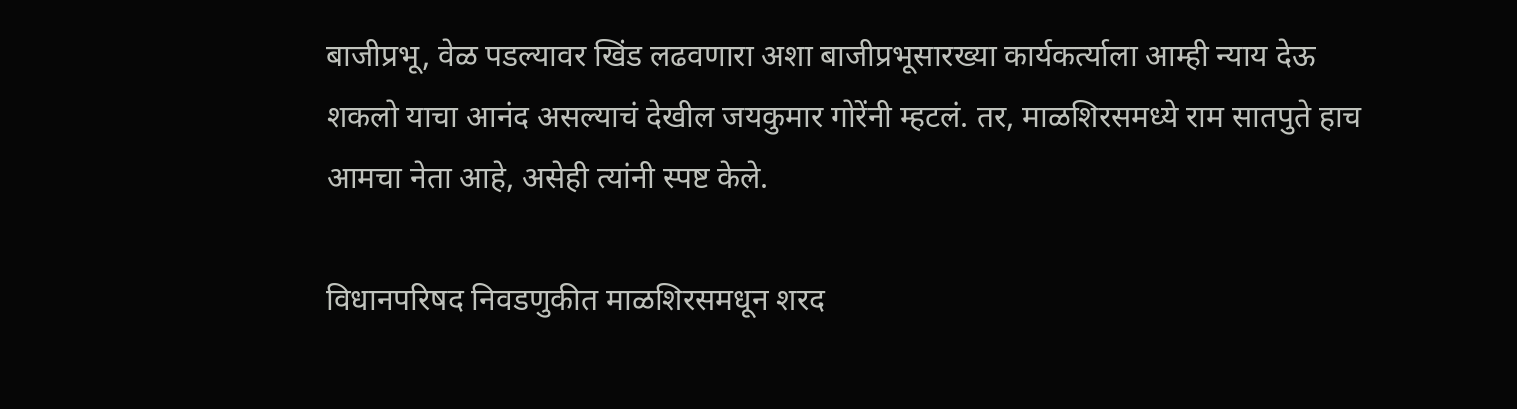बाजीप्रभू, वेळ पडल्यावर खिंड लढवणारा अशा बाजीप्रभूसारख्या कार्यकर्त्याला आम्ही न्याय देऊ शकलो याचा आनंद असल्याचं देखील जयकुमार गोरेंनी म्हटलं. तर, माळशिरसमध्ये राम सातपुते हाच आमचा नेता आहे, असेही त्यांनी स्पष्ट केले.

विधानपरिषद निवडणुकीत माळशिरसमधून शरद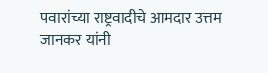पवारांच्या राष्ट्रवादीचे आमदार उत्तम जानकर यांनी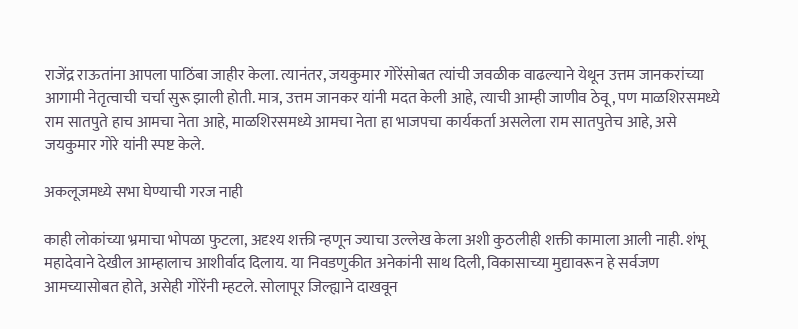राजेंद्र राऊतांना आपला पाठिंबा जाहीर केला. त्यानंतर, जयकुमार गोरेंसोबत त्यांची जवळीक वाढल्याने येथून उत्तम जानकरांच्या आगामी नेतृत्वाची चर्चा सुरू झाली होती. मात्र, उत्तम जानकर यांनी मदत केली आहे, त्याची आम्ही जाणीव ठेवू, पण माळशिरसमध्ये राम सातपुते हाच आमचा नेता आहे, माळशिरसमध्ये आमचा नेता हा भाजपचा कार्यकर्ता असलेला राम सातपुतेच आहे, असे जयकुमार गोरे यांनी स्पष्ट केले.

अकलूजमध्ये सभा घेण्याची गरज नाही

काही लोकांच्या भ्रमाचा भोपळा फुटला, अदृश्य शक्ती न्हणून ज्याचा उल्लेख केला अशी कुठलीही शक्ती कामाला आली नाही. शंभू महादेवाने देखील आम्हालाच आशीर्वाद दिलाय. या निवडणुकीत अनेकांनी साथ दिली, विकासाच्या मुद्यावरून हे सर्वजण आमच्यासोबत होते, असेही गोरेंनी म्हटले. सोलापूर जिल्ह्याने दाखवून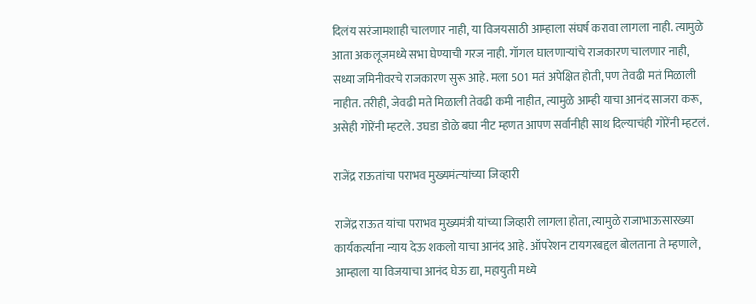दिलंय सरंजामशाही चालणार नाही, या विजयसाठी आम्हाला संघर्ष करावा लागला नाही. त्यामुळे आता अकलूजमध्ये सभा घेण्याची गरज नाही. गॉगल घालणाऱ्यांचे राजकारण चालणार नाही, सध्या जमिनीवरचे राजकारण सुरू आहे. मला 501 मतं अपेक्षित होती, पण तेवढी मतं मिळाली नाहीत. तरीही, जेवढी मते मिळाली तेवढी कमी नाहीत, त्यामुळे आम्ही याचा आनंद साजरा करू, असेही गोरेंनी म्हटले. उघडा डोळे बघा नीट म्हणत आपण सर्वानीही साथ दिल्याचंही गोरेंनी म्हटलं.

राजेंद्र राऊतांचा पराभव मुख्यमंत्र्‍यांच्या जिव्हारी

राजेंद्र राऊत यांचा पराभव मुख्यमंत्री यांच्या जिव्हारी लागला होता, त्यामुळे राजाभाऊसारख्या कार्यकर्त्यांना न्याय देऊ शकलो याचा आनंद आहे. ऑपरेशन टायगरबद्दल बोलताना ते म्हणाले, आम्हाला या विजयाचा आनंद घेऊ द्या, महायुती मध्ये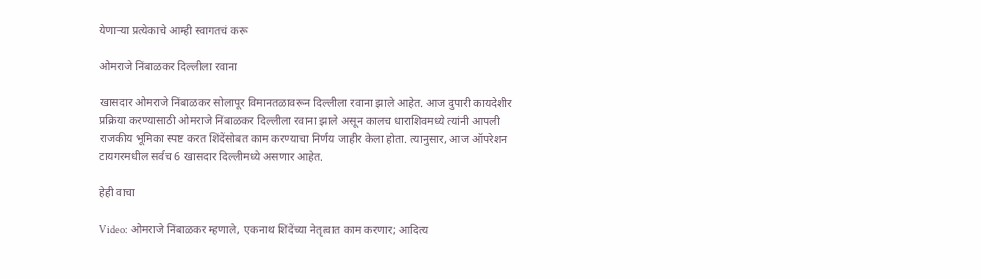येणाऱ्या प्रत्येकाचे आम्ही स्वागतचं करू

ओमराजे निंबाळकर दिल्लीला रवाना

खासदार ओमराजे निंबाळकर सोलापूर विमानतळावरून दिल्लीला रवाना झाले आहेत. आज दुपारी कायदेशीर प्रक्रिया करण्यासाठी ओमराजे निंबाळकर दिल्लीला रवाना झाले असून कालच धाराशिवमध्ये त्यांनी आपली राजकीय भूमिका स्पष्ट करत शिंदेंसोबत काम करण्याचा निर्णय जाहीर केला होता. त्यानुसार, आज ऑपरेशन टायगरमधील सर्वच 6 खासदार दिल्लीमध्ये असणार आहेत.

हेही वाचा

Video: ओमराजे निंबाळकर म्हणाले, एकनाथ शिंदेंच्या नेतृत्वात काम करणार; आदित्य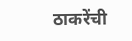ठाकरेंची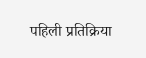पहिली प्रतिक्रिया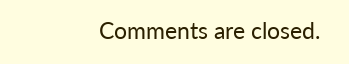Comments are closed.